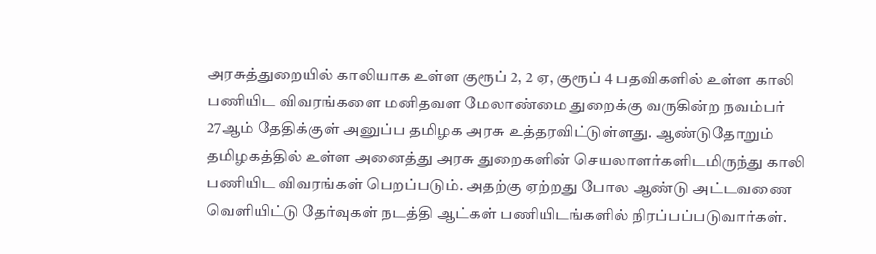அரசுத்துறையில் காலியாக உள்ள குரூப் 2, 2 ஏ, குரூப் 4 பதவிகளில் உள்ள காலி பணியிட விவரங்களை மனிதவள மேலாண்மை துறைக்கு வருகின்ற நவம்பர் 27ஆம் தேதிக்குள் அனுப்ப தமிழக அரசு உத்தரவிட்டுள்ளது. ஆண்டுதோறும் தமிழகத்தில் உள்ள அனைத்து அரசு துறைகளின் செயலாளர்களிடமிருந்து காலி பணியிட விவரங்கள் பெறப்படும். அதற்கு ஏற்றது போல ஆண்டு அட்டவணை வெளியிட்டு தேர்வுகள் நடத்தி ஆட்கள் பணியிடங்களில் நிரப்பப்படுவார்கள்.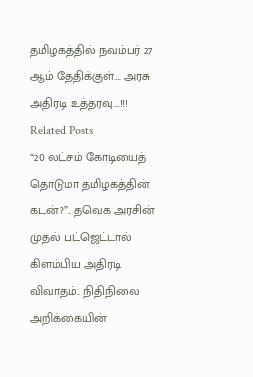தமிழகத்தில் நவம்பர் 27 ஆம் தேதிக்குள்…. அரசு அதிரடி உத்தரவு….!!!
Related Posts
“20 லட்சம் கோடியைத் தொடுமா தமிழகத்தின் கடன்?”.. தவெக அரசின் முதல் பட்ஜெட்டால் கிளம்பிய அதிரடி விவாதம்.. நிதிநிலை அறிக்கையின்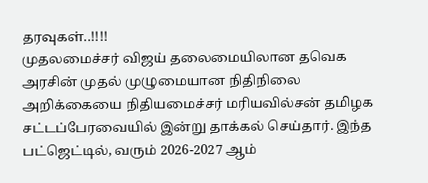தரவுகள்..!!!!
முதலமைச்சர் விஜய் தலைமையிலான தவெக அரசின் முதல் முழுமையான நிதிநிலை அறிக்கையை நிதியமைச்சர் மரியவில்சன் தமிழக சட்டப்பேரவையில் இன்று தாக்கல் செய்தார். இந்த பட்ஜெட்டில், வரும் 2026-2027 ஆம்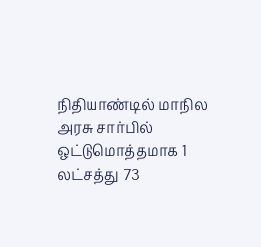நிதியாண்டில் மாநில அரசு சார்பில் ஒட்டுமொத்தமாக 1 லட்சத்து 73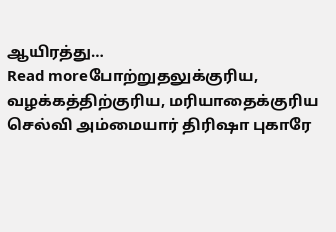ஆயிரத்து…
Read moreபோற்றுதலுக்குரிய, வழக்கத்திற்குரிய, மரியாதைக்குரிய செல்வி அம்மையார் திரிஷா புகாரே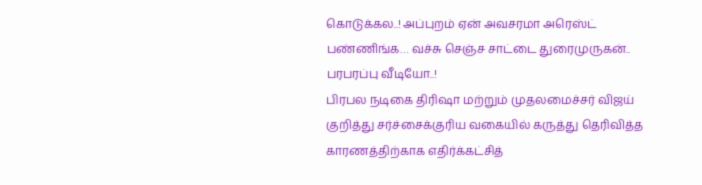கொடுக்கல..! அப்புறம் ஏன் அவசரமா அரெஸ்ட் பண்ணிங்க… வச்சு செஞ்ச சாட்டை துரைமுருகன்.. பரபரப்பு வீடியோ..!
பிரபல நடிகை திரிஷா மற்றும் முதலமைச்சர் விஜய் குறித்து சர்ச்சைக்குரிய வகையில் கருத்து தெரிவித்த காரணத்திற்காக எதிர்க்கட்சித்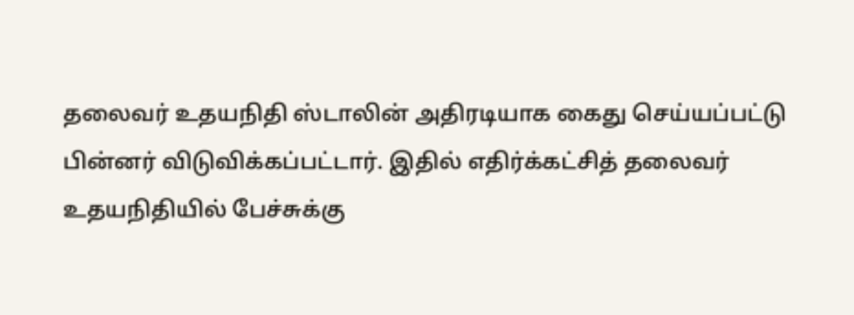தலைவர் உதயநிதி ஸ்டாலின் அதிரடியாக கைது செய்யப்பட்டு பின்னர் விடுவிக்கப்பட்டார். இதில் எதிர்க்கட்சித் தலைவர் உதயநிதியில் பேச்சுக்கு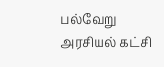பல்வேறு அரசியல் கட்சி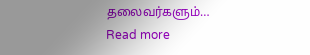தலைவர்களும்…
Read more